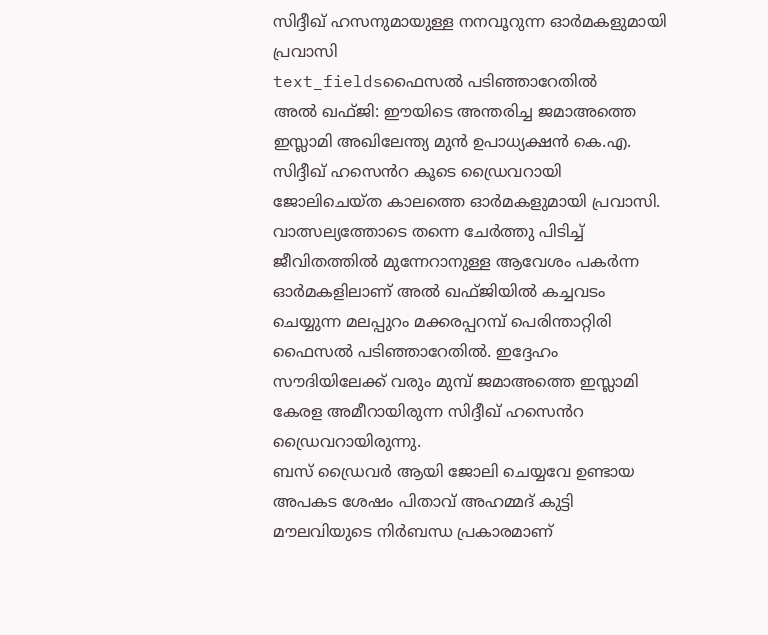സിദ്ദീഖ് ഹസനുമായുള്ള നനവൂറുന്ന ഓർമകളുമായി പ്രവാസി
text_fieldsഫൈസൽ പടിഞ്ഞാറേതിൽ
അൽ ഖഫ്ജി: ഈയിടെ അന്തരിച്ച ജമാഅത്തെ ഇസ്ലാമി അഖിലേന്ത്യ മുൻ ഉപാധ്യക്ഷൻ കെ.എ. സിദ്ദീഖ് ഹസെൻറ കൂടെ ഡ്രൈവറായി ജോലിചെയ്ത കാലത്തെ ഓർമകളുമായി പ്രവാസി. വാത്സല്യത്തോടെ തന്നെ ചേർത്തു പിടിച്ച് ജീവിതത്തിൽ മുന്നേറാനുള്ള ആവേശം പകർന്ന ഓർമകളിലാണ് അൽ ഖഫ്ജിയിൽ കച്ചവടം ചെയ്യുന്ന മലപ്പുറം മക്കരപ്പറമ്പ് പെരിന്താറ്റിരി ഫൈസൽ പടിഞ്ഞാറേതിൽ. ഇദ്ദേഹം സൗദിയിലേക്ക് വരും മുമ്പ് ജമാഅത്തെ ഇസ്ലാമി കേരള അമീറായിരുന്ന സിദ്ദീഖ് ഹസെൻറ ഡ്രൈവറായിരുന്നു.
ബസ് ഡ്രൈവർ ആയി ജോലി ചെയ്യവേ ഉണ്ടായ അപകട ശേഷം പിതാവ് അഹമ്മദ് കുട്ടി മൗലവിയുടെ നിർബന്ധ പ്രകാരമാണ്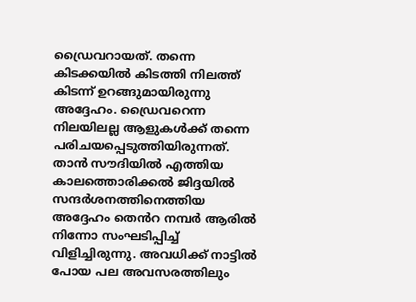ഡ്രൈവറായത്. തന്നെ കിടക്കയിൽ കിടത്തി നിലത്ത് കിടന്ന് ഉറങ്ങുമായിരുന്നു അദ്ദേഹം. ഡ്രൈവറെന്ന നിലയിലല്ല ആളുകൾക്ക് തന്നെ പരിചയപ്പെടുത്തിയിരുന്നത്.
താൻ സൗദിയിൽ എത്തിയ കാലത്തൊരിക്കൽ ജിദ്ദയിൽ സന്ദർശനത്തിനെത്തിയ അദ്ദേഹം തെൻറ നമ്പർ ആരിൽ നിന്നോ സംഘടിപ്പിച്ച് വിളിച്ചിരുന്നു. അവധിക്ക് നാട്ടിൽ പോയ പല അവസരത്തിലും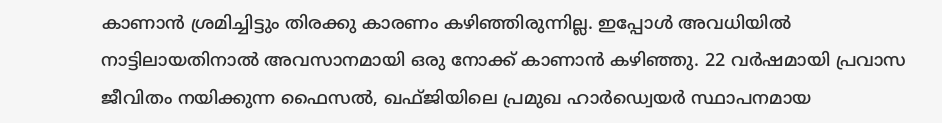കാണാൻ ശ്രമിച്ചിട്ടും തിരക്കു കാരണം കഴിഞ്ഞിരുന്നില്ല. ഇപ്പോൾ അവധിയിൽ നാട്ടിലായതിനാൽ അവസാനമായി ഒരു നോക്ക് കാണാൻ കഴിഞ്ഞു. 22 വർഷമായി പ്രവാസ ജീവിതം നയിക്കുന്ന ഫൈസൽ, ഖഫ്ജിയിലെ പ്രമുഖ ഹാർഡ്വെയർ സ്ഥാപനമായ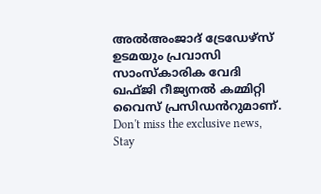അൽഅംജാദ് ട്രേഡേഴ്സ് ഉടമയും പ്രവാസി സാംസ്കാരിക വേദി ഖഫ്ജി റീജ്യനൽ കമ്മിറ്റി വൈസ് പ്രസിഡൻറുമാണ്.
Don't miss the exclusive news, Stay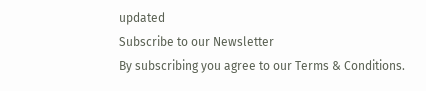updated
Subscribe to our Newsletter
By subscribing you agree to our Terms & Conditions.